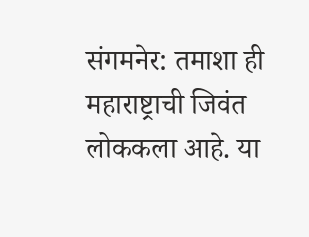संगमनेर: तमाशा ही महाराष्ट्राची जिवंत लोककला आहे. या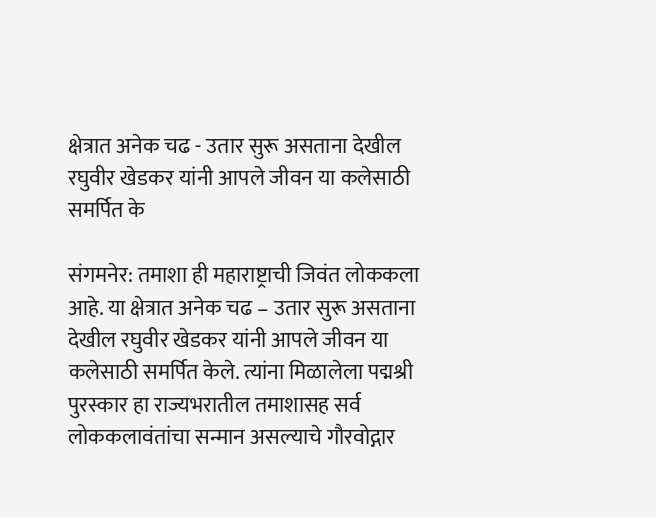क्षेत्रात अनेक चढ - उतार सुरू असताना देखील रघुवीर खेडकर यांनी आपले जीवन या कलेसाठी समर्पित के

संगमनेर: तमाशा ही महाराष्ट्राची जिवंत लोककला आहे. या क्षेत्रात अनेक चढ – उतार सुरू असताना देखील रघुवीर खेडकर यांनी आपले जीवन या कलेसाठी समर्पित केले. त्यांना मिळालेला पद्मश्री पुरस्कार हा राज्यभरातील तमाशासह सर्व लोककलावंतांचा सन्मान असल्याचे गौरवोद्गार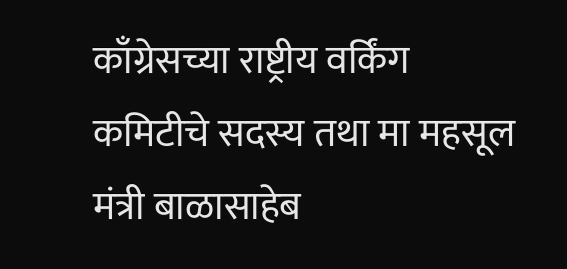काँग्रेसच्या राष्ट्रीय वर्किंग कमिटीचे सदस्य तथा मा महसूल मंत्री बाळासाहेब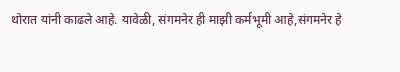थोरात यांनी काढले आहे. यावेळी, संगमनेर ही माझी कर्मभूमी आहे,संगमनेर हे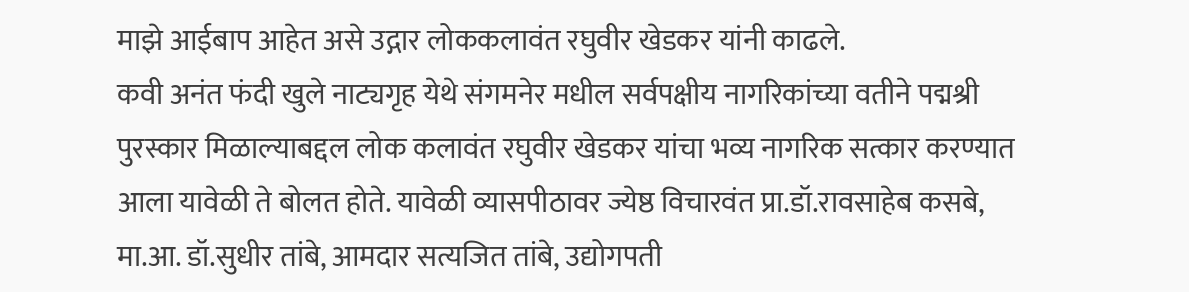माझे आईबाप आहेत असे उद्गार लोककलावंत रघुवीर खेडकर यांनी काढले.
कवी अनंत फंदी खुले नाट्यगृह येथे संगमनेर मधील सर्वपक्षीय नागरिकांच्या वतीने पद्मश्री पुरस्कार मिळाल्याबद्दल लोक कलावंत रघुवीर खेडकर यांचा भव्य नागरिक सत्कार करण्यात आला यावेळी ते बोलत होते. यावेळी व्यासपीठावर ज्येष्ठ विचारवंत प्रा.डॉ.रावसाहेब कसबे, मा.आ. डॉ.सुधीर तांबे, आमदार सत्यजित तांबे, उद्योगपती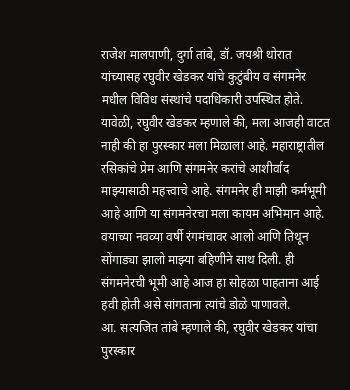राजेश मालपाणी, दुर्गा तांबे, डॉ. जयश्री थोरात यांच्यासह रघुवीर खेडकर यांचे कुटुंबीय व संगमनेर मधील विविध संस्थांचे पदाधिकारी उपस्थित होते.
यावेळी, रघुवीर खेडकर म्हणाले की, मला आजही वाटत नाही की हा पुरस्कार मला मिळाला आहे. महाराष्ट्रातील रसिकांचे प्रेम आणि संगमनेर करांचे आशीर्वाद माझ्यासाठी महत्त्वाचे आहे. संगमनेर ही माझी कर्मभूमी आहे आणि या संगमनेरचा मला कायम अभिमान आहे. वयाच्या नवव्या वर्षी रंगमंचावर आलो आणि तिथून सोंगाड्या झालो माझ्या बहिणीने साथ दिली. ही संगमनेरची भूमी आहे आज हा सोहळा पाहताना आई हवी होती असे सांगताना त्यांचे डोळे पाणावले.
आ. सत्यजित तांबे म्हणाले की, रघुवीर खेडकर यांचा पुरस्कार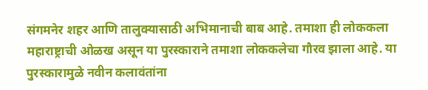संगमनेर शहर आणि तालुक्यासाठी अभिमानाची बाब आहे. तमाशा ही लोककला महाराष्ट्राची ओळख असून या पुरस्काराने तमाशा लोककलेचा गौरव झाला आहे. या पुरस्कारामुळे नवीन कलावंतांना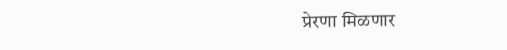प्रेरणा मिळणार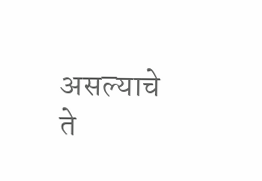असल्याचे ते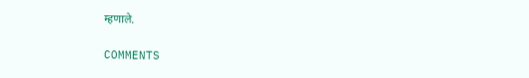म्हणाले.

COMMENTS